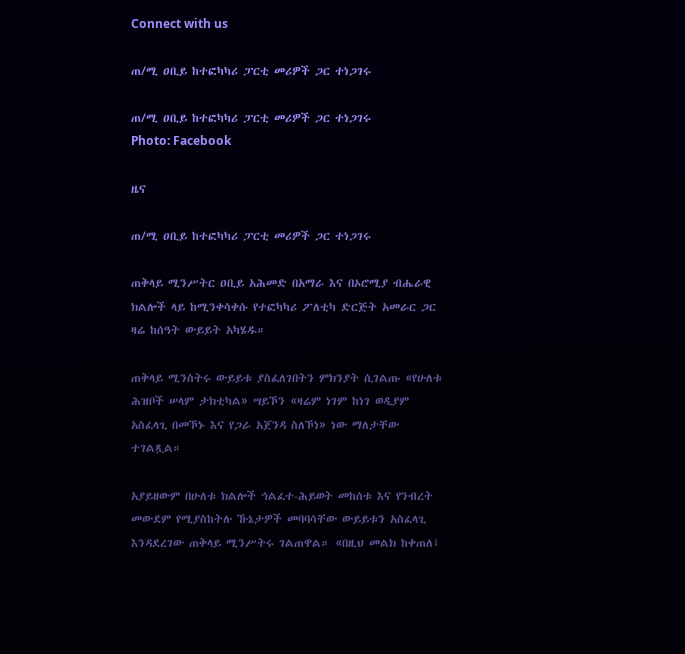Connect with us

ጠ/ሚ ዐቢይ ከተፎካካሪ ፓርቲ መሪዎች ጋር ተነጋገሩ

ጠ/ሚ ዐቢይ ከተፎካካሪ ፓርቲ መሪዎች ጋር ተነጋገሩ
Photo: Facebook

ዜና

ጠ/ሚ ዐቢይ ከተፎካካሪ ፓርቲ መሪዎች ጋር ተነጋገሩ

ጠቅላይ ሚንሥትር ዐቢይ አሕመድ በአማራ እና በኦሮሚያ ብሔራዊ ክልሎች ላይ ከሚንቀሳቀሱ የተፎካካሪ ፖለቲካ ድርጅት አመራር ጋር ዛሬ ከሰዓት ውይይት አካሄዱ።

ጠቅላይ ሚንስትሩ ውይይቱ ያስፈለገበትን ምክንያት ሲገልጡ «የሁለቱ ሕዝቦች ሠላም ታክቲካል» ሣይኾን «ዛሬም ነገም ከነገ ወዲያም አስፈላጊ በመኾኑ እና የጋራ አጀንዳ ስለኾነ» ነው ማለታቸው ተገልጿል።

አያይዘውም በሁለቱ ክልሎች ኅልፈተ-ሕይወት መከሰቱ እና የንብረት መውደም የሚያስከትሉ ኹኔታዎች መባባሳቸው ውይይቱን አስፈላጊ እንዳደረገው ጠቅላይ ሚንሥትሩ ገልጠዋል። «በዚህ መልክ ከቀጠለ፤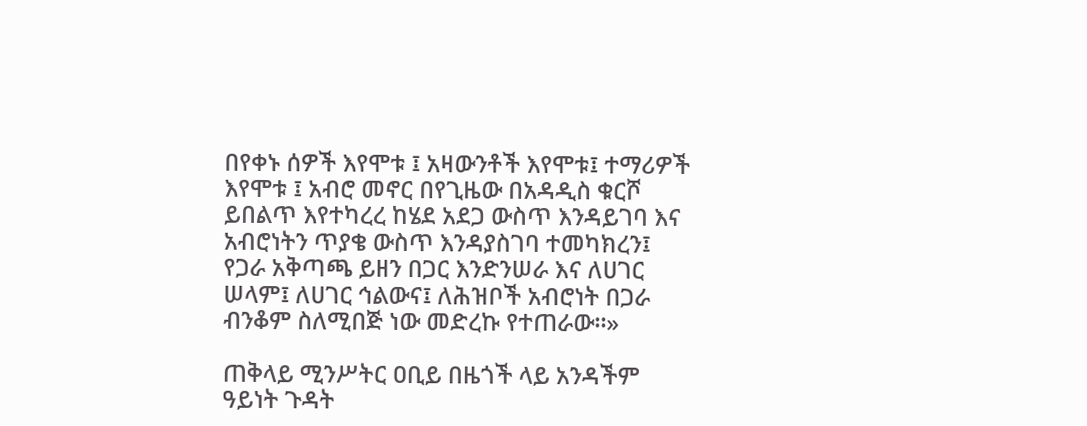በየቀኑ ሰዎች እየሞቱ ፤ አዛውንቶች እየሞቱ፤ ተማሪዎች እየሞቱ ፤ አብሮ መኖር በየጊዜው በአዳዲስ ቁርሾ ይበልጥ እየተካረረ ከሄደ አደጋ ውስጥ እንዳይገባ እና አብሮነትን ጥያቄ ውስጥ እንዳያስገባ ተመካክረን፤ የጋራ አቅጣጫ ይዘን በጋር እንድንሠራ እና ለሀገር ሠላም፤ ለሀገር ኅልውና፤ ለሕዝቦች አብሮነት በጋራ ብንቆም ስለሚበጅ ነው መድረኩ የተጠራው።»

ጠቅላይ ሚንሥትር ዐቢይ በዜጎች ላይ አንዳችም ዓይነት ጉዳት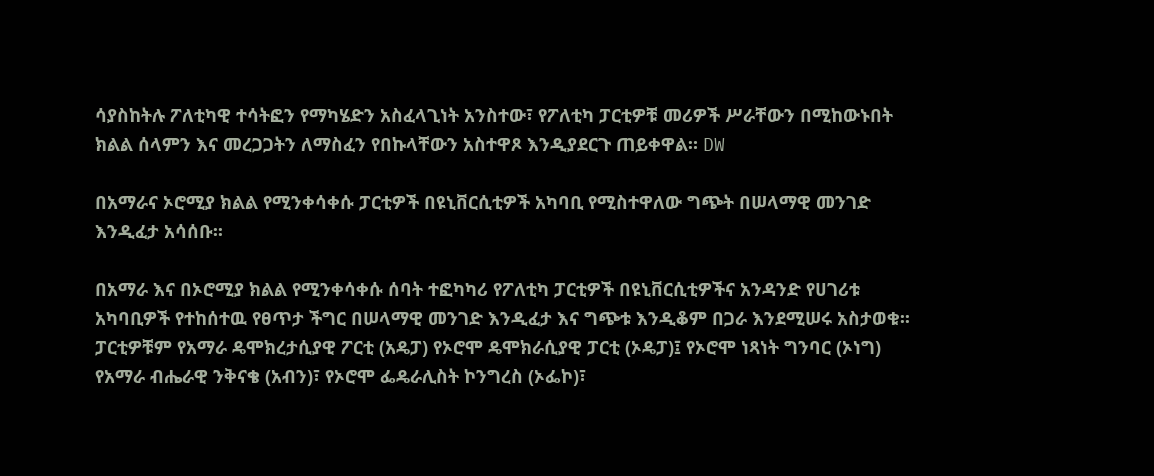ሳያስከትሉ ፖለቲካዊ ተሳትፎን የማካሄድን አስፈላጊነት አንስተው፣ የፖለቲካ ፓርቲዎቹ መሪዎች ሥራቸውን በሚከውኑበት ክልል ሰላምን እና መረጋጋትን ለማስፈን የበኩላቸውን አስተዋጾ እንዲያደርጉ ጠይቀዋል። DW

በአማራና ኦሮሚያ ክልል የሚንቀሳቀሱ ፓርቲዎች በዩኒቨርሲቲዎች አካባቢ የሚስተዋለው ግጭት በሠላማዊ መንገድ እንዲፈታ አሳሰቡ፡፡

በአማራ እና በኦሮሚያ ክልል የሚንቀሳቀሱ ሰባት ተፎካካሪ የፖለቲካ ፓርቲዎች በዩኒቨርሲቲዎችና አንዳንድ የሀገሪቱ አካባቢዎች የተከሰተዉ የፀጥታ ችግር በሠላማዊ መንገድ እንዲፈታ እና ግጭቱ እንዲቆም በጋራ እንደሚሠሩ አስታወቁ፡፡ ፓርቲዎቹም የአማራ ዴሞክረታሲያዊ ፖርቲ (አዴፓ) የኦሮሞ ዴሞክራሲያዊ ፓርቲ (ኦዴፓ)፤ የኦሮሞ ነጻነት ግንባር (ኦነግ) የአማራ ብሔራዊ ንቅናቄ (አብን)፣ የኦሮሞ ፌዴራሊስት ኮንግረስ (ኦፌኮ)፣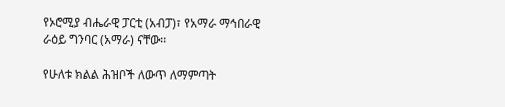የኦሮሚያ ብሔራዊ ፓርቲ (አብፓ)፣ የአማራ ማኅበራዊ ራዕይ ግንባር (አማራ) ናቸው፡፡

የሁለቱ ክልል ሕዝቦች ለውጥ ለማምጣት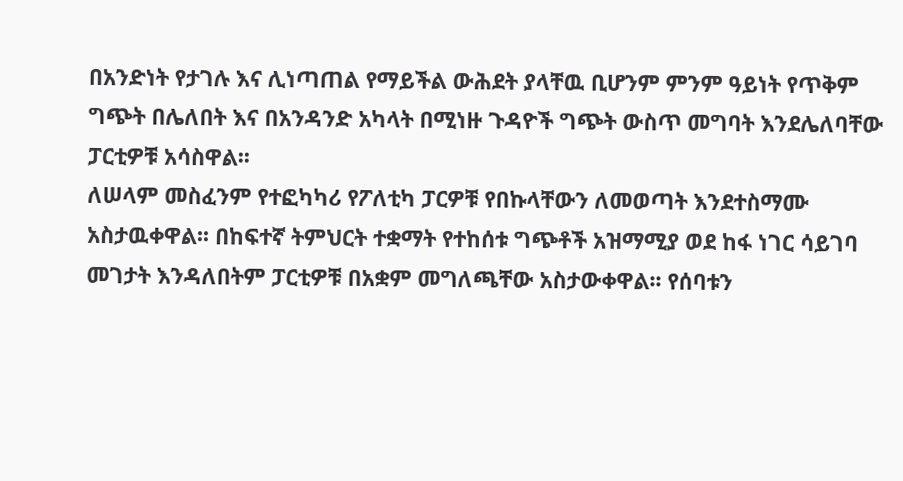በአንድነት የታገሉ እና ሊነጣጠል የማይችል ውሕደት ያላቸዉ ቢሆንም ምንም ዓይነት የጥቅም ግጭት በሌለበት እና በአንዳንድ አካላት በሚነዙ ጉዳዮች ግጭት ውስጥ መግባት እንደሌለባቸው ፓርቲዎቹ አሳስዋል፡፡
ለሠላም መስፈንም የተፎካካሪ የፖለቲካ ፓርዎቹ የበኩላቸውን ለመወጣት እንደተስማሙ አስታዉቀዋል፡፡ በከፍተኛ ትምህርት ተቋማት የተከሰቱ ግጭቶች አዝማሚያ ወደ ከፋ ነገር ሳይገባ መገታት እንዳለበትም ፓርቲዎቹ በአቋም መግለጫቸው አስታውቀዋል፡፡ የሰባቱን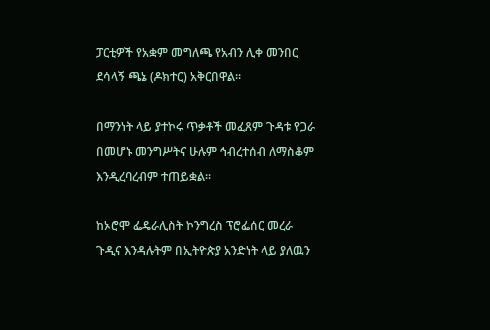ፓርቲዎች የአቋም መግለጫ የአብን ሊቀ መንበር ደሳላኝ ጫኔ (ዶክተር) አቅርበዋል፡፡

በማንነት ላይ ያተኮሩ ጥቃቶች መፈጸም ጉዳቱ የጋራ በመሆኑ መንግሥትና ሁሉም ኅብረተሰብ ለማስቆም እንዲረባረብም ተጠይቋል፡፡

ከኦሮሞ ፌዴራሊስት ኮንግረስ ፕሮፌሰር መረራ ጉዲና እንዳሉትም በኢትዮጵያ አንድነት ላይ ያለዉን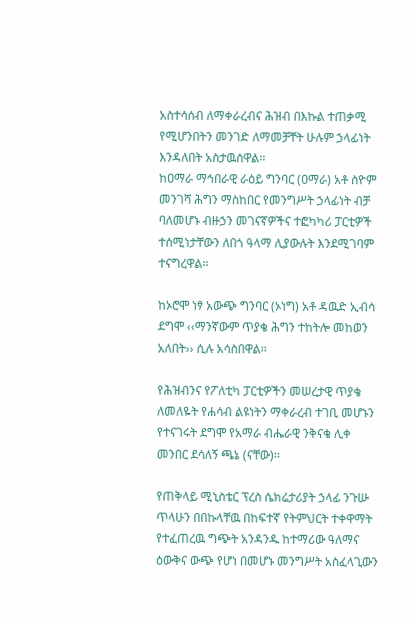አስተሳሰብ ለማቀራረብና ሕዝብ በእኩል ተጠቃሚ የሚሆንበትን መንገድ ለማመቻቸት ሁሉም ኃላፊነት እንዳለበት አስታዉሰዋል፡፡
ከዐማራ ማኅበራዊ ራዕይ ግንባር (ዐማራ) አቶ ስዮም መንገሻ ሕግን ማስከበር የመንግሥት ኃላፊነት ብቻ ባለመሆኑ ብዙኃን መገናኛዎችና ተፎካካሪ ፓርቲዎች ተሰሚነታቸውን ለበጎ ዓላማ ሊያውሉት እንደሚገባም ተናግረዋል፡፡

ከኦሮሞ ነፃ አውጭ ግንባር (ኦነግ) አቶ ዳዉድ ኢብሳ ደግሞ ‹‹ማንኛውም ጥያቄ ሕግን ተከትሎ መከወን አለበት›› ሲሉ አሳስበዋል፡፡

የሕዝብንና የፖለቲካ ፓርቲዎችን መሠረታዊ ጥያቄ ለመለዬት የሐሳብ ልዩነትን ማቀራረብ ተገቢ መሆኑን የተናገሩት ደግሞ የአማራ ብሔራዊ ንቅናቄ ሊቀ መንበር ደሳለኝ ጫኔ (ናቸው)፡፡

የጠቅላይ ሚኒስቴር ፕረስ ሴክሬታሪያት ኃላፊ ንጉሡ ጥላሁን በበኩላቸዉ በከፍተኛ የትምህርት ተቀዋማት የተፈጠረዉ ግጭት አንዳንዱ ከተማሪው ዓለማና ዕውቅና ውጭ የሆነ በመሆኑ መንግሥት አስፈላጊውን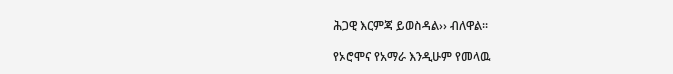ሕጋዊ እርምጃ ይወስዳል›› ብለዋል፡፡

የኦሮሞና የአማራ እንዲሁም የመላዉ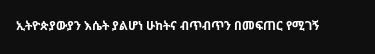ኢትዮጵያውያን እሴት ያልሆነ ሁከትና ብጥብጥን በመፍጠር የሚገኝ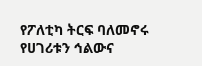የፖለቲካ ትርፍ ባለመኖሩ የሀገሪቱን ኅልውና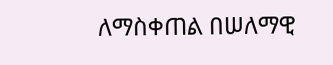ለማስቀጠል በሠለማዊ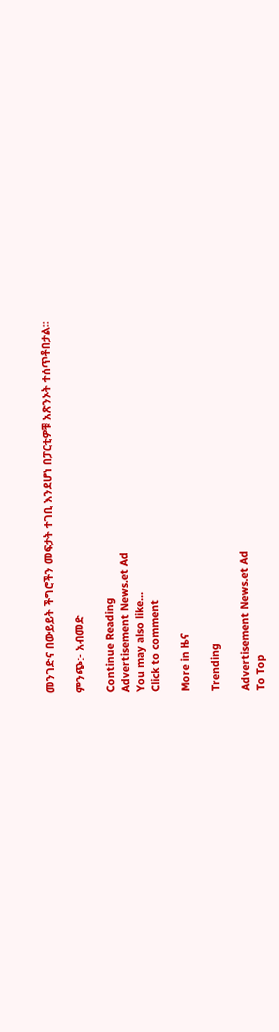መንገድና በውይይት ችግሮችን መፍታት ተገቢ እንደሆነ በፓርቲዎቹ አጽንኦት ተሰጥቶበታል፡፡

ምንጭ:- አብመድ

Continue Reading
Advertisement News.et Ad
You may also like...
Click to comment

More in ዜና

Trending

Advertisement News.et Ad
To Top